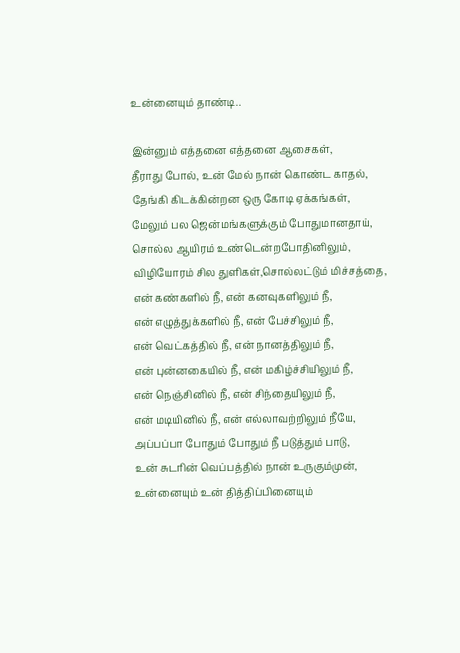உன்னையும் தாண்டி..

இன்னும் எத்தனை எத்தனை ஆசைகள்,
தீராது போல், உன் மேல் நான் கொண்ட காதல்,
தேங்கி கிடக்கின்றன ஒரு கோடி ஏக்கங்கள்,
மேலும் பல ஜென்மங்களுக்கும் போதுமானதாய்,
சொல்ல ஆயிரம் உண்டென்றபோதினிலும்,
விழியோரம் சில துளிகள்,சொல்லட்டும் மிச்சத்தை,
என் கண்களில் நீ, என் கனவுகளிலும் நீ,
என் எழுத்துக்களில் நீ, என் பேச்சிலும் நீ,
என் வெட்கத்தில் நீ, என் நானத்திலும் நீ,
என் புன்னகையில் நீ, என் மகிழ்ச்சியிலும் நீ,
என் நெஞ்சினில் நீ, என் சிந்தையிலும் நீ,
என் மடியினில் நீ, என் எல்லாவற்றிலும் நீயே,
அப்பப்பா போதும் போதும் நீ படுத்தும் பாடு,
உன் சுடரின் வெப்பத்தில் நான் உருகும்முன்,
உன்னையும் உன் தித்திப்பினையும்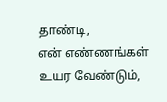தாண்டி,
என் எண்ணங்கள் உயர வேண்டும்,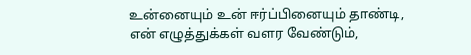உன்னையும் உன் ஈர்ப்பினையும் தாண்டி,
என் எழுத்துக்கள் வளர வேண்டும்,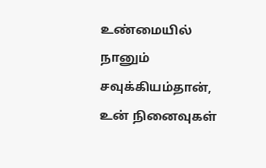உண்மையில் நானும் சவுக்கியம்தான்,
உன் நினைவுகள்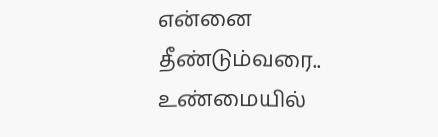என்னை தீண்டும்வரை..
உண்மையில்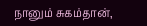நானும் சுகம்தான்,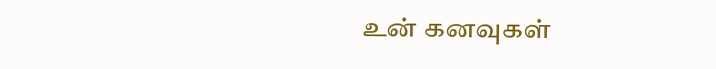உன் கனவுகள்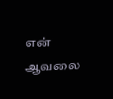என் ஆவலை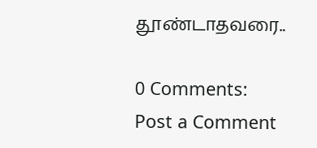தூண்டாதவரை..

0 Comments:
Post a Comment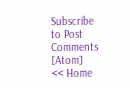Subscribe to Post Comments [Atom]
<< Home